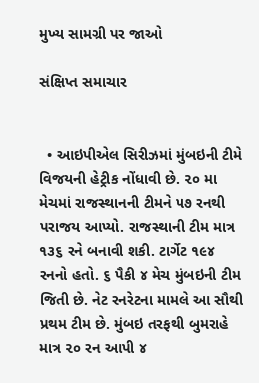મુખ્ય સામગ્રી પર જાઓ

સંક્ષિપ્ત સમાચાર


  • આઇપીએલ સિરીઝમાં મુંબઇની ટીમે વિજયની હેટ્રીક નોંધાવી છે. ૨૦ મા મેચમાં રાજસ્થાનની ટીમને ૫૭ રનથી પરાજય આપ્યો. રાજસ્થાની ટીમ માત્ર ૧૩૬ રને બનાવી શકી. ટાર્ગેટ ૧૯૪ રનનો હતો. ૬ પૈકી ૪ મેચ મુંબઇની ટીમ જિતી છે. નેટ રનરેટના મામલે આ સૌથી પ્રથમ ટીમ છે. મુંબઇ તરફથી બુમરાહે માત્ર ૨૦ રન આપી ૪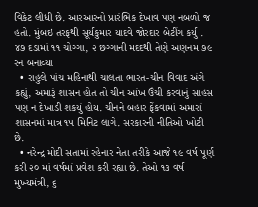વિકેટ લીધી છે. આરઆરનો પ્રારંભિક દેખાવ પણ નબળો જ હતો. મુંબઇ તરફથી સૂર્યકુમાર યાદવે જોરદાર બેટીંગ કર્યુ . ૪૭ દડામાં ૧૧ ચોગ્ગા, ૨ છગ્ગાની મદદથી તેણે અણનમ ૭૯ રન બનાવ્યા
  • રાહુલે પાંચ મહિનાથી ચાલતા ભારત-ચીન વિવાદ અંગે કહ્યું, અમારૂં શાસન હોત તો ચીન આંખ ઉંચી કરવાનું સાહસ પણ ન દેખાડી શકયું હોય. ચીનને બહાર ફેંકવામાં અમારાં શાસનમાં માત્ર ૧૫ મિનિટ લાગે. સરકારની નીતિઓ ખોટી છે.
  • નરેન્દ્ર મોદી સતામાં રહેનાર નેતા તરીકે આજે ૧૯ વર્ષ પૂર્ણ કરી ૨૦ માં વર્ષમાં પ્રવેશ કરી રહ્યા છે. તેઓ ૧૩ વર્ષ મુખ્યમંત્રી, ૬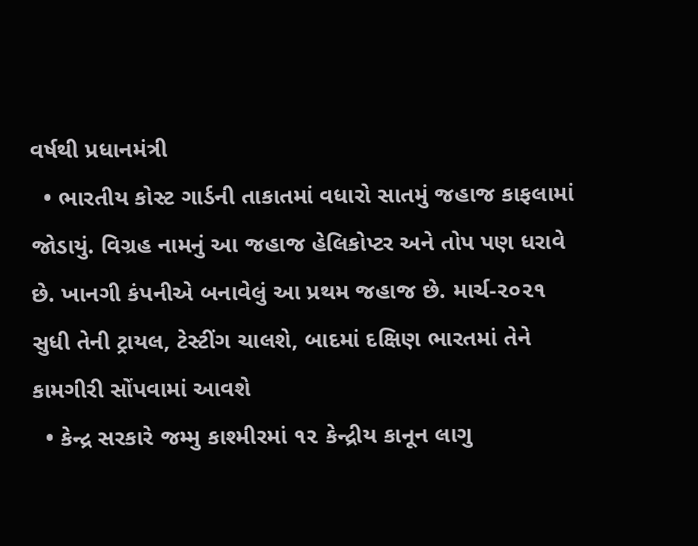વર્ષથી પ્રધાનમંત્રી
  • ભારતીય કોસ્ટ ગાર્ડની તાકાતમાં વધારો સાતમું જહાજ કાફલામાં જોડાયું. વિગ્રહ નામનું આ જહાજ હેલિકોપ્ટર અને તોપ પણ ધરાવે છે. ખાનગી કંપનીએ બનાવેલું આ પ્રથમ જહાજ છે. માર્ચ-૨૦૨૧ સુધી તેની ટ્રાયલ, ટેસ્ટીંગ ચાલશે, બાદમાં દક્ષિણ ભારતમાં તેને કામગીરી સોંપવામાં આવશે
  • કેન્દ્ર સરકારે જમ્મુ કાશ્મીરમાં ૧૨ કેન્દ્રીય કાનૂન લાગુ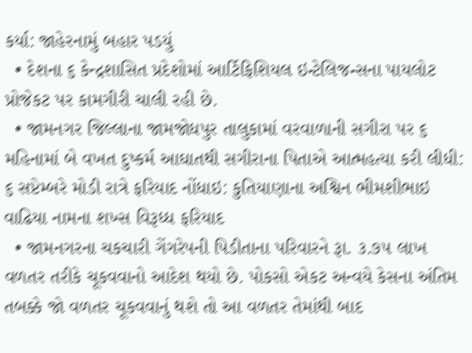કર્યા: જાહેરનામું બહાર પડયું
  • દેશના ૬ કેન્દ્રશાસિત પ્રદેશોમાં આર્ટિફિશિયલ ઇન્ટેલિજન્સના પાયલોટ પ્રોજેકટ પર કામગીરી ચાલી રહી છે.
  • જામનગર જિલ્લાના જામજોધપુર તાલુકામાં વરવાળાની સગીરા પર ૬ મહિનામાં બે વખત દુષ્કર્મ આઘાતથી સગીરાના પિતાએ આત્મહત્યા કરી લીધી: ૬ સપ્ટેમ્બરે મોડી રાત્રે ફરિયાદ નોંધાઇ: કુતિયાણાના અશ્વિન ભીમશીભાઇ વાઢિયા નામના શખ્સ વિરૂધ્ધ ફરિયાદ
  • જામનગરના ચકચારી ગેંગરેપની પિડીતાના પરિવારને રૂા. ૩.૭૫ લાખ વળતર તરીકે ચૂકવવાનો આદેશ થયો છે. પોકસો એકટ અન્વયે કેસના અંતિમ તબક્કે જો વળતર ચૂકવવાનું થશે તો આ વળતર તેમાંથી બાદ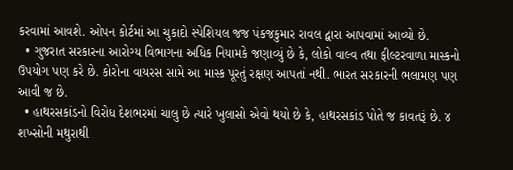કરવામાં આવશે. ઓપન કોર્ટમાં આ ચુકાદો સ્પેશિયલ જજ પંકજકુમાર રાવલ દ્વારા આપવામાં આવ્યો છે.
  • ગુજરાત સરકારના આરોગ્ય વિભાગના અધિક નિયામકે જણાવ્યું છે કે, લોકો વાલ્વ તથા ફીલ્ટરવાળા માસ્કનો ઉપયોગ પણ કરે છે. કોરોના વાયરસ સામે આ માસ્ક પૂરતું રક્ષણ આપતાં નથી. ભારત સરકારની ભલામણ પણ આવી જ છે.
  • હાથરસકાંડનો વિરોધ દેશભરમાં ચાલુ છે ત્યારે ખુલાસો એવો થયો છે કે, હાથરસકાંડ પોતે જ કાવતરૂં છે. ૪ શખ્સોની મથુરાથી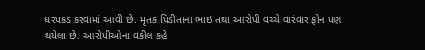ધરપકડ કરવામાં આવી છે. મૃતક પિડીતાના ભાઇ તથા આરોપી વચ્ચે વારંવાર ફોન પણ થયેલા છે. આરોપીઓના વકીલ કહે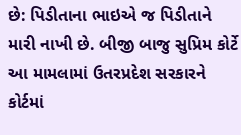છે: પિડીતાના ભાઇએ જ પિડીતાને મારી નાખી છે. બીજી બાજુ સુપ્રિમ કોર્ટે આ મામલામાં ઉતરપ્રદેશ સરકારને કોર્ટમાં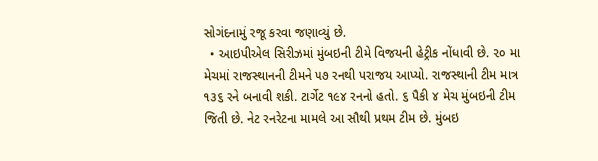સોગંદનામું રજૂ કરવા જણાવ્યું છે.
  • આઇપીએલ સિરીઝમાં મુંબઇની ટીમે વિજયની હેટ્રીક નોંધાવી છે. ૨૦ મા મેચમાં રાજસ્થાનની ટીમને ૫૭ રનથી પરાજય આપ્યો. રાજસ્થાની ટીમ માત્ર ૧૩૬ રને બનાવી શકી. ટાર્ગેટ ૧૯૪ રનનો હતો. ૬ પૈકી ૪ મેચ મુંબઇની ટીમ જિતી છે. નેટ રનરેટના મામલે આ સૌથી પ્રથમ ટીમ છે. મુંબઇ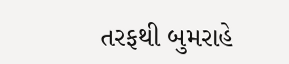તરફથી બુમરાહે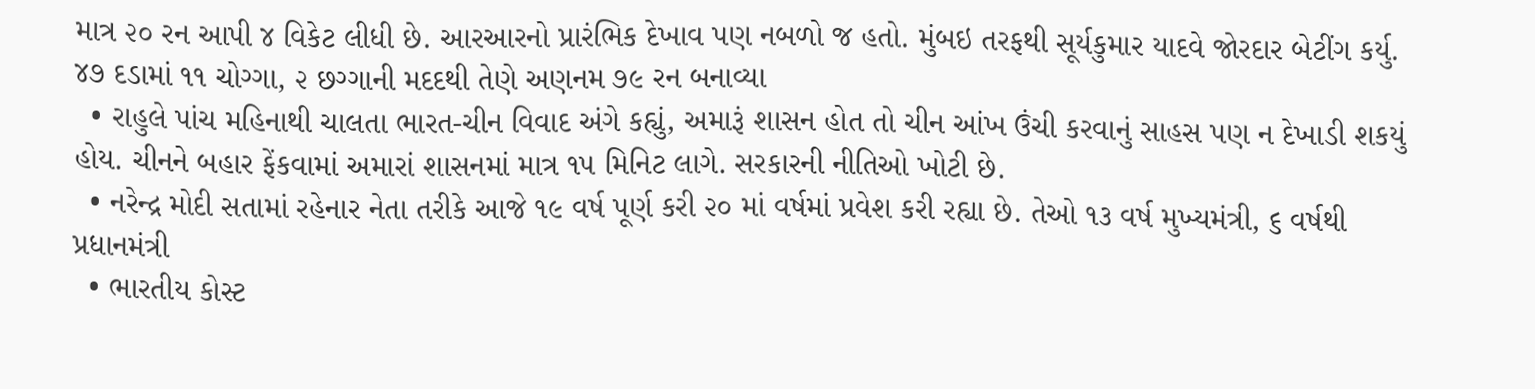માત્ર ૨૦ રન આપી ૪ વિકેટ લીધી છે. આરઆરનો પ્રારંભિક દેખાવ પણ નબળો જ હતો. મુંબઇ તરફથી સૂર્યકુમાર યાદવે જોરદાર બેટીંગ કર્યુ. ૪૭ દડામાં ૧૧ ચોગ્ગા, ૨ છગ્ગાની મદદથી તેણે અણનમ ૭૯ રન બનાવ્યા
  • રાહુલે પાંચ મહિનાથી ચાલતા ભારત-ચીન વિવાદ અંગે કહ્યું, અમારૂં શાસન હોત તો ચીન આંખ ઉંચી કરવાનું સાહસ પણ ન દેખાડી શકયું હોય. ચીનને બહાર ફેંકવામાં અમારાં શાસનમાં માત્ર ૧૫ મિનિટ લાગે. સરકારની નીતિઓ ખોટી છે.
  • નરેન્દ્ર મોદી સતામાં રહેનાર નેતા તરીકે આજે ૧૯ વર્ષ પૂર્ણ કરી ૨૦ માં વર્ષમાં પ્રવેશ કરી રહ્યા છે. તેઓ ૧૩ વર્ષ મુખ્યમંત્રી, ૬ વર્ષથી પ્રધાનમંત્રી
  • ભારતીય કોસ્ટ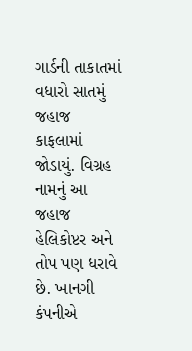ગાર્ડની તાકાતમાં વધારો સાતમું જહાજ કાફલામાં જોડાયું. વિગ્રહ નામનું આ જહાજ હેલિકોપ્ટર અને તોપ પણ ધરાવે છે. ખાનગી કંપનીએ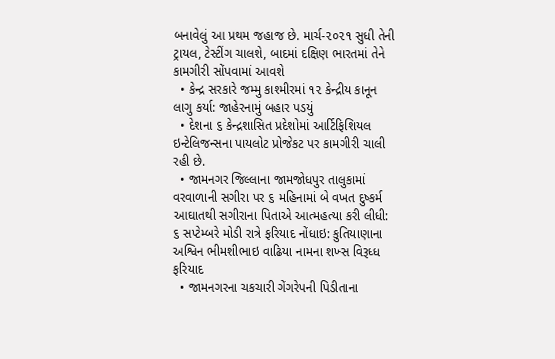બનાવેલું આ પ્રથમ જહાજ છે. માર્ચ-૨૦૨૧ સુધી તેની ટ્રાયલ, ટેસ્ટીંગ ચાલશે, બાદમાં દક્ષિણ ભારતમાં તેને કામગીરી સોંપવામાં આવશે
  • કેન્દ્ર સરકારે જમ્મુ કાશ્મીરમાં ૧૨ કેન્દ્રીય કાનૂન લાગુ કર્યા: જાહેરનામું બહાર પડયું
  • દેશના ૬ કેન્દ્રશાસિત પ્રદેશોમાં આર્ટિફિશિયલ ઇન્ટેલિજન્સના પાયલોટ પ્રોજેકટ પર કામગીરી ચાલી રહી છે.
  • જામનગર જિલ્લાના જામજોધપુર તાલુકામાં વરવાળાની સગીરા પર ૬ મહિનામાં બે વખત દુષ્કર્મ આઘાતથી સગીરાના પિતાએ આત્મહત્યા કરી લીધી: ૬ સપ્ટેમ્બરે મોડી રાત્રે ફરિયાદ નોંધાઇ: કુતિયાણાના અશ્વિન ભીમશીભાઇ વાઢિયા નામના શખ્સ વિરૂધ્ધ ફરિયાદ
  • જામનગરના ચકચારી ગેંગરેપની પિડીતાના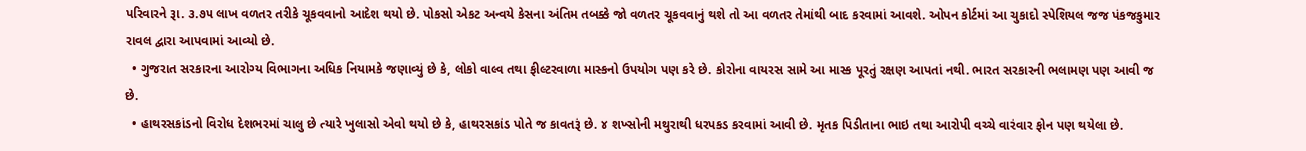પરિવારને રૂા. ૩.૭૫ લાખ વળતર તરીકે ચૂકવવાનો આદેશ થયો છે. પોકસો એકટ અન્વયે કેસના અંતિમ તબક્કે જો વળતર ચૂકવવાનું થશે તો આ વળતર તેમાંથી બાદ કરવામાં આવશે. ઓપન કોર્ટમાં આ ચુકાદો સ્પેશિયલ જજ પંકજકુમાર રાવલ દ્વારા આપવામાં આવ્યો છે.
  • ગુજરાત સરકારના આરોગ્ય વિભાગના અધિક નિયામકે જણાવ્યું છે કે, લોકો વાલ્વ તથા ફીલ્ટરવાળા માસ્કનો ઉપયોગ પણ કરે છે. કોરોના વાયરસ સામે આ માસ્ક પૂરતું રક્ષણ આપતાં નથી. ભારત સરકારની ભલામણ પણ આવી જ છે.
  • હાથરસકાંડનો વિરોધ દેશભરમાં ચાલુ છે ત્યારે ખુલાસો એવો થયો છે કે, હાથરસકાંડ પોતે જ કાવતરૂં છે. ૪ શખ્સોની મથુરાથી ધરપકડ કરવામાં આવી છે. મૃતક પિડીતાના ભાઇ તથા આરોપી વચ્ચે વારંવાર ફોન પણ થયેલા છે.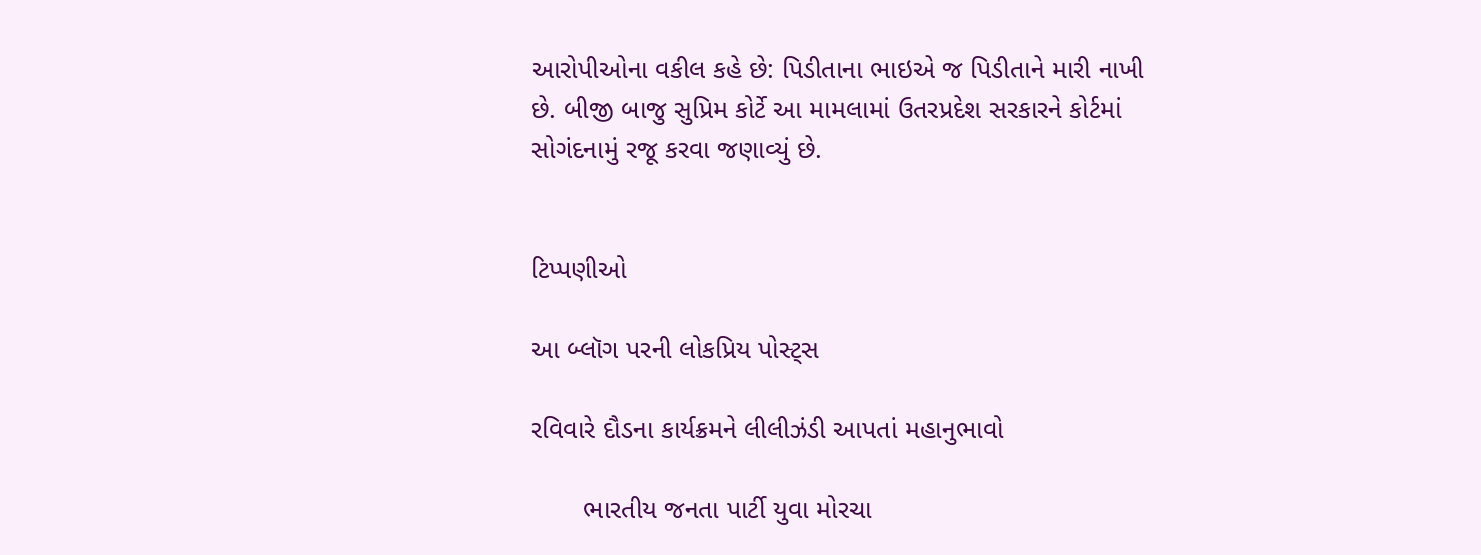આરોપીઓના વકીલ કહે છે: પિડીતાના ભાઇએ જ પિડીતાને મારી નાખી છે. બીજી બાજુ સુપ્રિમ કોર્ટે આ મામલામાં ઉતરપ્રદેશ સરકારને કોર્ટમાં સોગંદનામું રજૂ કરવા જણાવ્યું છે.


ટિપ્પણીઓ

આ બ્લૉગ પરની લોકપ્રિય પોસ્ટ્સ

રવિવારે દૌડના કાર્યક્રમને લીલીઝંડી આપતાં મહાનુભાવો

       ભારતીય જનતા પાર્ટી યુવા મોરચા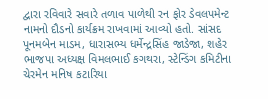દ્વારા રવિવારે સવારે તળાવ પાળેથી રન ફોર ડેવલપમેન્ટ નામનો દૌડનો કાર્યક્રમ રાખવામાં આવ્યો હતો. સાંસદ પૂનમબેન માડમ, ધારાસભ્ય ધર્મેન્દ્રસિંહ જાડેજા, શહેર ભાજપા અધ્યક્ષ વિમલભાઈ કગથરા, સ્ટેન્ડિંગ કમિટીના ચેરમેન મનિષ કટારિયા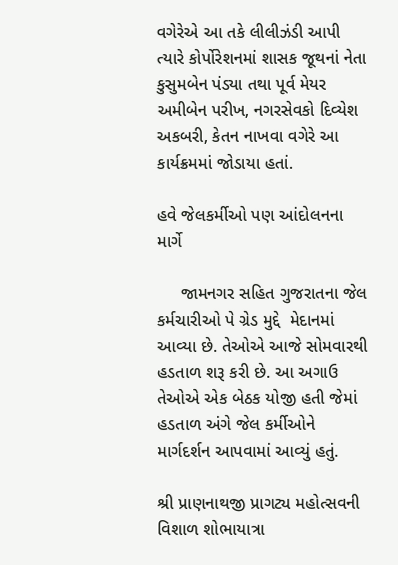વગેરેએ આ તકે લીલીઝંડી આપી ત્યારે કોર્પોરેશનમાં શાસક જૂથનાં નેતા કુસુમબેન પંડ્યા તથા પૂર્વ મેયર અમીબેન પરીખ, નગરસેવકો દિવ્યેશ અકબરી, કેતન નાખવા વગેરે આ કાર્યક્રમમાં જોડાયા હતાં.

હવે જેલકર્મીઓ પણ આંદોલનના માર્ગે

     જામનગર સહિત ગુજરાતના જેલ કર્મચારીઓ પે ગ્રેડ મુદ્દે  મેદાનમાં આવ્યા છે. તેઓએ આજે સોમવારથી હડતાળ શરૂ કરી છે. આ અગાઉ તેઓએ એક બેઠક યોજી હતી જેમાં હડતાળ અંગે જેલ કર્મીઓને માર્ગદર્શન આપવામાં આવ્યું હતું.

શ્રી પ્રાણનાથજી પ્રાગટ્ય મહોત્સવની વિશાળ શોભાયાત્રા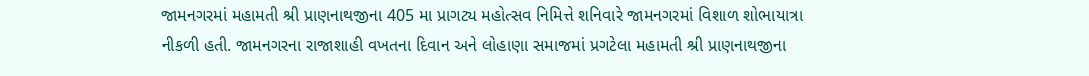જામનગરમાં મહામતી શ્રી પ્રાણનાથજીના 405 મા પ્રાગટ્ય મહોત્સવ નિમિત્તે શનિવારે જામનગરમાં વિશાળ શોભાયાત્રા નીકળી હતી. જામનગરના રાજાશાહી વખતના દિવાન અને લોહાણા સમાજમાં પ્રગટેલા મહામતી શ્રી પ્રાણનાથજીના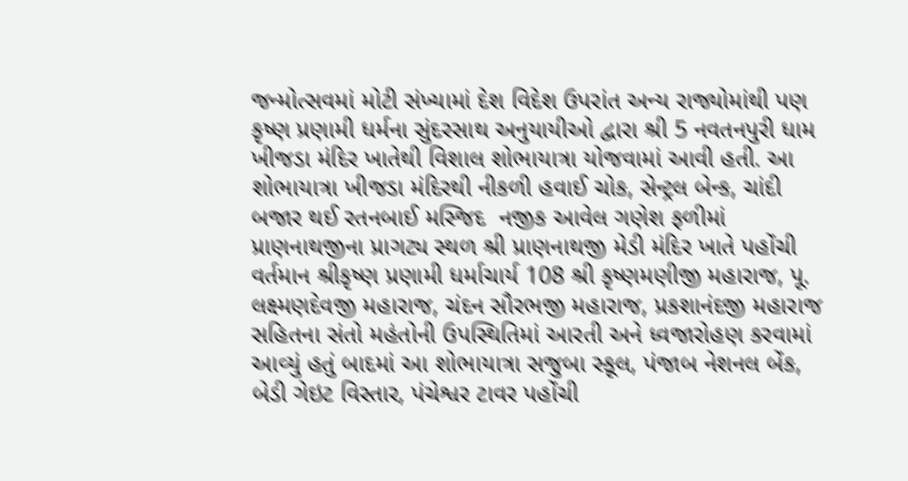જન્મોત્સવમાં મોટી સંખ્યામાં દેશ વિદેશ ઉપરાંત અન્ય રાજ્યોમાંથી પણ કૃષ્ણ પ્રણામી ધર્મના સુંદરસાથ અનુયાયીઓ દ્વારા શ્રી 5 નવતનપુરી ધામ ખીજડા મંદિર ખાતેથી વિશાલ શોભાયાત્રા યોજવામાં આવી હતી. આ શોભાયાત્રા ખીજડા મંદિરથી નીકળી હવાઈ ચોક, સેન્ટ્રલ બેન્ક, ચાંદી બજાર થઈ રતનબાઈ મસ્જિદ  નજીક આવેલ ગણેશ ફળીમાં  પ્રાણનાથજીના પ્રાગટ્ય સ્થળ શ્રી પ્રાણનાથજી મેડી મંદિર ખાતે પહોંચી વર્તમાન શ્રીકૃષ્ણ પ્રણામી ધર્માચાર્ય 108 શ્રી કૃષ્ણમણીજી મહારાજ, પૂ. લક્ષ્મણદેવજી મહારાજ, ચંદન સૌરભજી મહારાજ, પ્રકશાનંદજી મહારાજ સહિતના સંતો મહંતોની ઉપસ્થિતિમાં આરતી અને ધ્વજારોહણ કરવામાં આવ્યું હતું બાદમાં આ શોભાયાત્રા સજુબા સ્કૂલ, પંજાબ નેશનલ બેંક, બેડી ગેઇટ વિસ્તાર, પંચેશ્વર ટાવર પહોંચી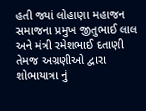હતી જ્યાં લોહાણા મહાજન સમાજના પ્રમુખ જીતુભાઈ લાલ અને મંત્રી રમેશભાઈ દતાણી તેમજ અગ્રણીઓ દ્વારા શોભાયાત્રા નું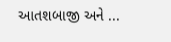આતશબાજી અને ...